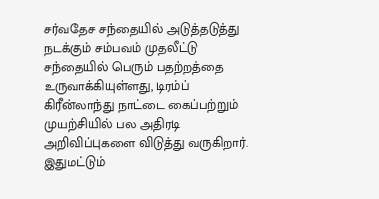சர்வதேச சந்தையில் அடுத்தடுத்து நடக்கும் சம்பவம் முதலீட்டு சந்தையில் பெரும் பதற்றத்தை உருவாக்கியுள்ளது, டிரம்ப் கிரீன்லாந்து நாட்டை கைப்பற்றும் முயற்சியில் பல அதிரடி அறிவிப்புகளை விடுத்து வருகிறார். இதுமட்டும்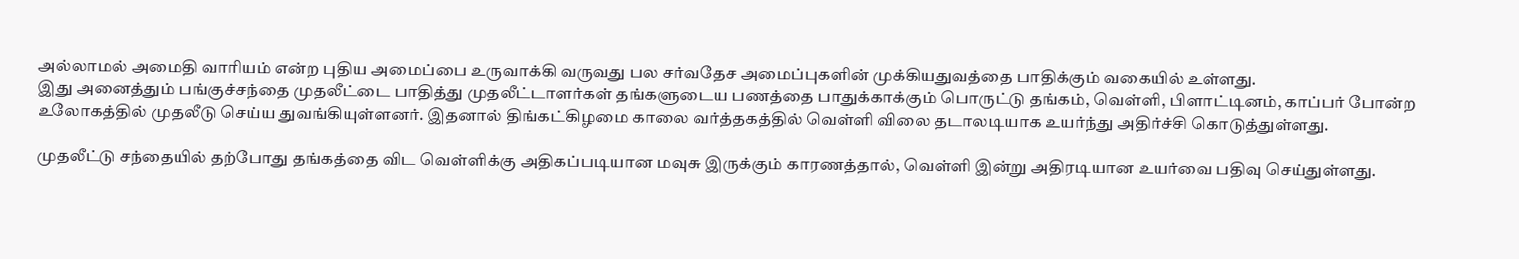அல்லாமல் அமைதி வாரியம் என்ற புதிய அமைப்பை உருவாக்கி வருவது பல சர்வதேச அமைப்புகளின் முக்கியதுவத்தை பாதிக்கும் வகையில் உள்ளது.
இது அனைத்தும் பங்குச்சந்தை முதலீட்டை பாதித்து முதலீட்டாளர்கள் தங்களுடைய பணத்தை பாதுக்காக்கும் பொருட்டு தங்கம், வெள்ளி, பிளாட்டினம், காப்பர் போன்ற உலோகத்தில் முதலீடு செய்ய துவங்கியுள்ளனர். இதனால் திங்கட்கிழமை காலை வர்த்தகத்தில் வெள்ளி விலை தடாலடியாக உயர்ந்து அதிர்ச்சி கொடுத்துள்ளது.

முதலீட்டு சந்தையில் தற்போது தங்கத்தை விட வெள்ளிக்கு அதிகப்படியான மவுசு இருக்கும் காரணத்தால், வெள்ளி இன்று அதிரடியான உயர்வை பதிவு செய்துள்ளது.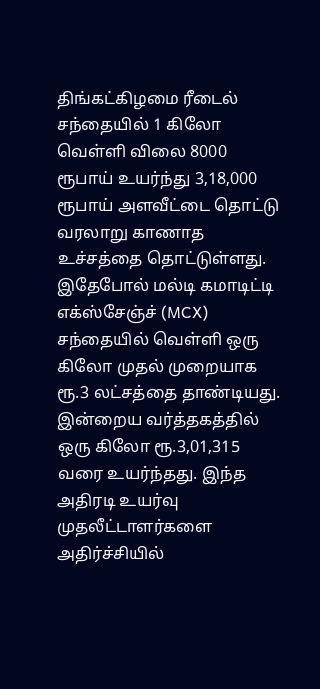திங்கட்கிழமை ரீடைல் சந்தையில் 1 கிலோ வெள்ளி விலை 8000 ரூபாய் உயர்ந்து 3,18,000 ரூபாய் அளவீட்டை தொட்டு வரலாறு காணாத உச்சத்தை தொட்டுள்ளது.
இதேபோல் மல்டி கமாடிட்டி எக்ஸ்சேஞ்ச் (MCX) சந்தையில் வெள்ளி ஒரு கிலோ முதல் முறையாக ரூ.3 லட்சத்தை தாண்டியது. இன்றைய வர்த்தகத்தில் ஒரு கிலோ ரூ.3,01,315 வரை உயர்ந்தது. இந்த அதிரடி உயர்வு முதலீட்டாளர்களை அதிர்ச்சியில்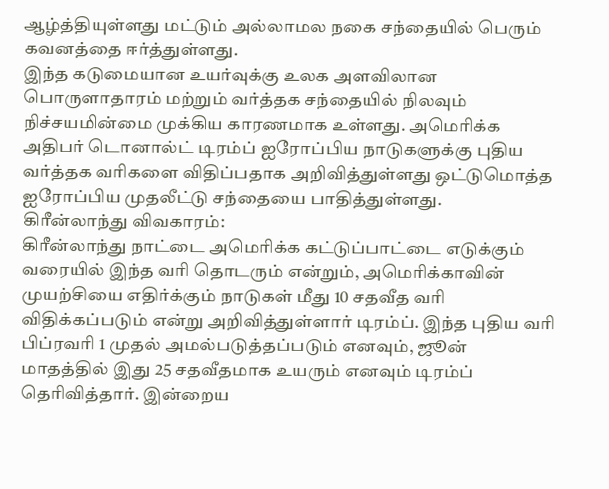ஆழ்த்தியுள்ளது மட்டும் அல்லாமல நகை சந்தையில் பெரும் கவனத்தை ஈர்த்துள்ளது.
இந்த கடுமையான உயர்வுக்கு உலக அளவிலான பொருளாதாரம் மற்றும் வர்த்தக சந்தையில் நிலவும் நிச்சயமின்மை முக்கிய காரணமாக உள்ளது. அமெரிக்க அதிபர் டொனால்ட் டிரம்ப் ஐரோப்பிய நாடுகளுக்கு புதிய வர்த்தக வரிகளை விதிப்பதாக அறிவித்துள்ளது ஒட்டுமொத்த ஐரோப்பிய முதலீட்டு சந்தையை பாதித்துள்ளது.
கிரீன்லாந்து விவகாரம்:
கிரீன்லாந்து நாட்டை அமெரிக்க கட்டுப்பாட்டை எடுக்கும் வரையில் இந்த வரி தொடரும் என்றும், அமெரிக்காவின் முயற்சியை எதிர்க்கும் நாடுகள் மீது 10 சதவீத வரி விதிக்கப்படும் என்று அறிவித்துள்ளார் டிரம்ப். இந்த புதிய வரி பிப்ரவரி 1 முதல் அமல்படுத்தப்படும் எனவும், ஜூன் மாதத்தில் இது 25 சதவீதமாக உயரும் எனவும் டிரம்ப் தெரிவித்தார். இன்றைய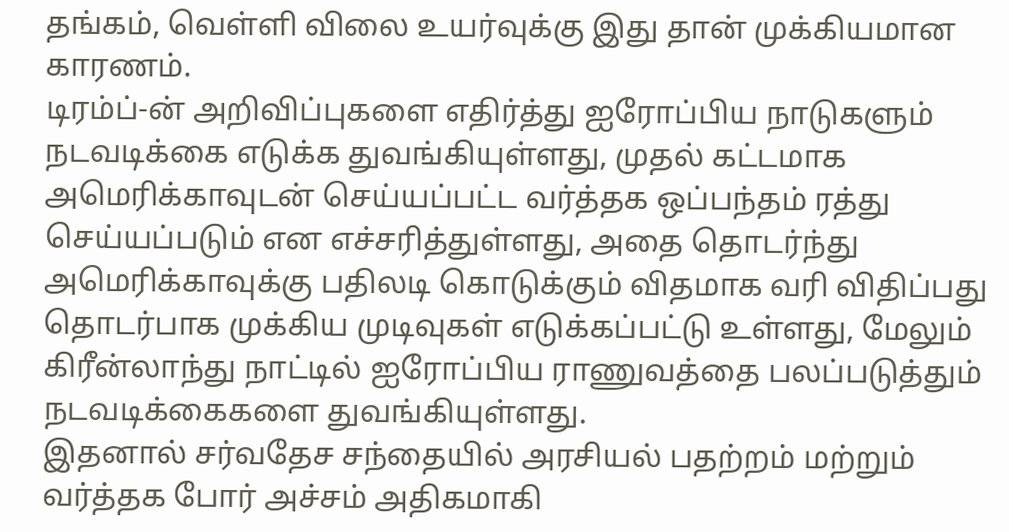தங்கம், வெள்ளி விலை உயர்வுக்கு இது தான் முக்கியமான காரணம்.
டிரம்ப்-ன் அறிவிப்புகளை எதிர்த்து ஐரோப்பிய நாடுகளும் நடவடிக்கை எடுக்க துவங்கியுள்ளது, முதல் கட்டமாக அமெரிக்காவுடன் செய்யப்பட்ட வர்த்தக ஒப்பந்தம் ரத்து செய்யப்படும் என எச்சரித்துள்ளது, அதை தொடர்ந்து அமெரிக்காவுக்கு பதிலடி கொடுக்கும் விதமாக வரி விதிப்பது தொடர்பாக முக்கிய முடிவுகள் எடுக்கப்பட்டு உள்ளது, மேலும் கிரீன்லாந்து நாட்டில் ஐரோப்பிய ராணுவத்தை பலப்படுத்தும் நடவடிக்கைகளை துவங்கியுள்ளது.
இதனால் சர்வதேச சந்தையில் அரசியல் பதற்றம் மற்றும் வர்த்தக போர் அச்சம் அதிகமாகி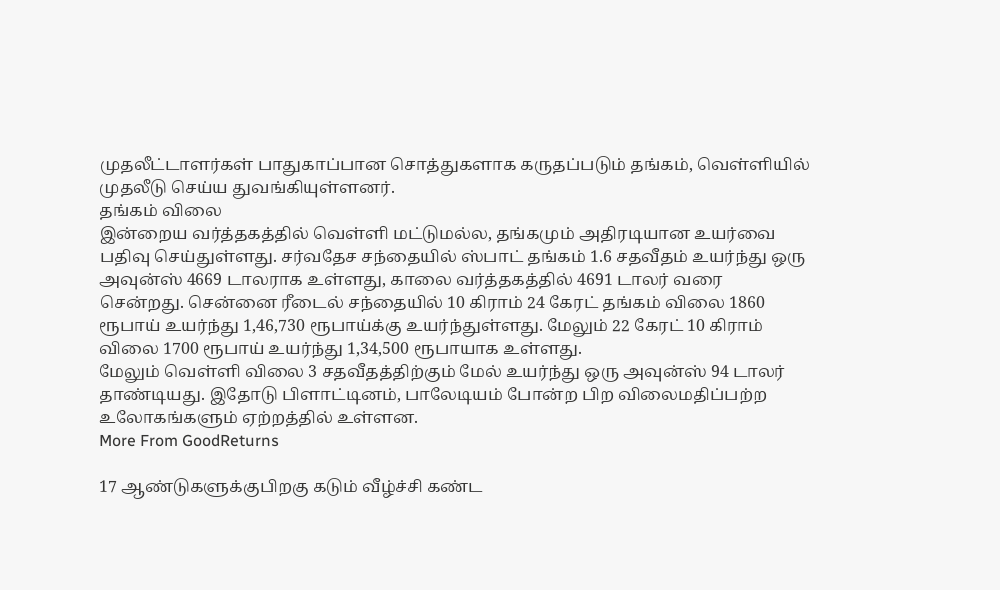முதலீட்டாளர்கள் பாதுகாப்பான சொத்துகளாக கருதப்படும் தங்கம், வெள்ளியில் முதலீடு செய்ய துவங்கியுள்ளனர்.
தங்கம் விலை
இன்றைய வர்த்தகத்தில் வெள்ளி மட்டுமல்ல, தங்கமும் அதிரடியான உயர்வை பதிவு செய்துள்ளது. சர்வதேச சந்தையில் ஸ்பாட் தங்கம் 1.6 சதவீதம் உயர்ந்து ஒரு அவுன்ஸ் 4669 டாலராக உள்ளது, காலை வர்த்தகத்தில் 4691 டாலர் வரை சென்றது. சென்னை ரீடைல் சந்தையில் 10 கிராம் 24 கேரட் தங்கம் விலை 1860 ரூபாய் உயர்ந்து 1,46,730 ரூபாய்க்கு உயர்ந்துள்ளது. மேலும் 22 கேரட் 10 கிராம் விலை 1700 ரூபாய் உயர்ந்து 1,34,500 ரூபாயாக உள்ளது.
மேலும் வெள்ளி விலை 3 சதவீதத்திற்கும் மேல் உயர்ந்து ஒரு அவுன்ஸ் 94 டாலர் தாண்டியது. இதோடு பிளாட்டினம், பாலேடியம் போன்ற பிற விலைமதிப்பற்ற உலோகங்களும் ஏற்றத்தில் உள்ளன.
More From GoodReturns

17 ஆண்டுகளுக்குபிறகு கடும் வீழ்ச்சி கண்ட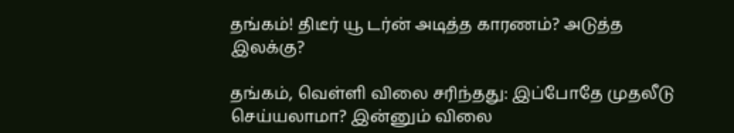தங்கம்! திடீர் யூ டர்ன் அடித்த காரணம்? அடுத்த இலக்கு?

தங்கம், வெள்ளி விலை சரிந்தது: இப்போதே முதலீடு செய்யலாமா? இன்னும் விலை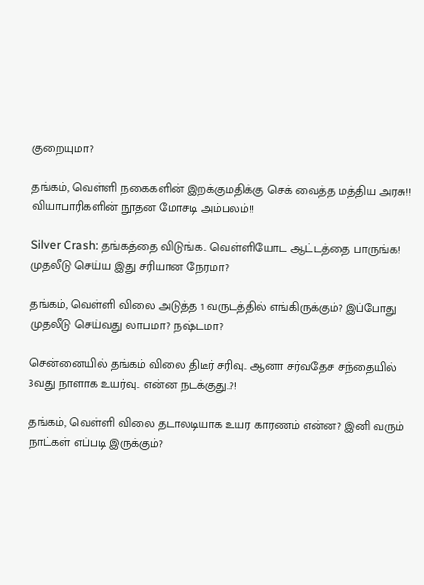குறையுமா?

தங்கம், வெள்ளி நகைகளின் இறக்குமதிக்கு செக் வைத்த மத்திய அரசு!! வியாபாரிகளின் நூதன மோசடி அம்பலம்!!

Silver Crash: தங்கத்தை விடுங்க.. வெள்ளியோட ஆட்டத்தை பாருங்க! முதலீடு செய்ய இது சரியான நேரமா?

தங்கம், வெள்ளி விலை அடுத்த 1 வருடத்தில் எங்கிருக்கும்? இப்போது முதலீடு செய்வது லாபமா? நஷ்டமா?

சென்னையில் தங்கம் விலை திடீர் சரிவு.. ஆனா சர்வதேச சந்தையில் 3வது நாளாக உயர்வு.. என்ன நடக்குது..?!

தங்கம், வெள்ளி விலை தடாலடியாக உயர காரணம் என்ன? இனி வரும் நாட்கள் எப்படி இருக்கும்?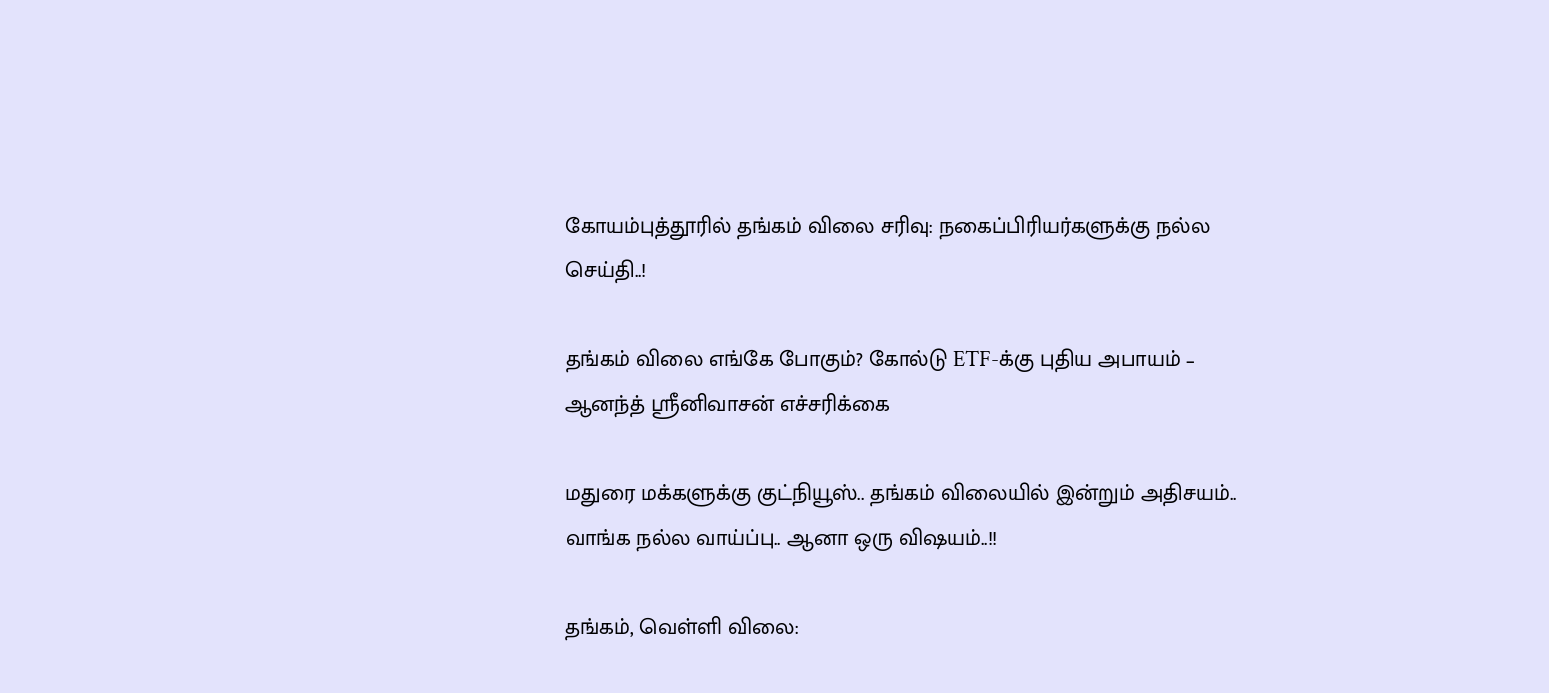கோயம்புத்தூரில் தங்கம் விலை சரிவு: நகைப்பிரியர்களுக்கு நல்ல செய்தி..!

தங்கம் விலை எங்கே போகும்? கோல்டு ETF-க்கு புதிய அபாயம் – ஆனந்த் ஸ்ரீனிவாசன் எச்சரிக்கை

மதுரை மக்களுக்கு குட்நியூஸ்.. தங்கம் விலையில் இன்றும் அதிசயம்.. வாங்க நல்ல வாய்ப்பு.. ஆனா ஒரு விஷயம்..!!

தங்கம், வெள்ளி விலை: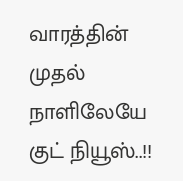வாரத்தின் முதல் நாளிலேயே குட் நியூஸ்..!!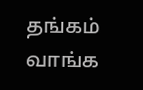தங்கம் வாங்க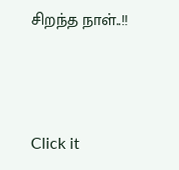சிறந்த நாள்..!!



Click it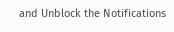and Unblock the Notifications